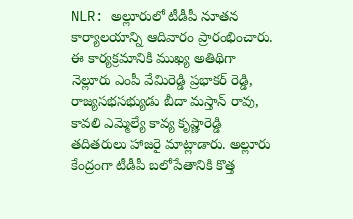NLR: అల్లూరులో టీడీపీ నూతన కార్యాలయాన్ని ఆదివారం ప్రారంభించారు. ఈ కార్యక్రమానికి ముఖ్య అతిథిగా నెల్లూరు ఎంపీ వేమిరెడ్డి ప్రభాకర్ రెడ్డి, రాజ్యసభసభ్యుడు బీదా మస్తాన్ రావు, కావలి ఎమ్మెల్యే కావ్య కృష్ణారెడ్డి తదితరులు హాజరై మాట్లాడారు. అల్లూరు కేంద్రంగా టీడీపీ బలోపేతానికి కొత్త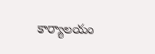కార్యాలయం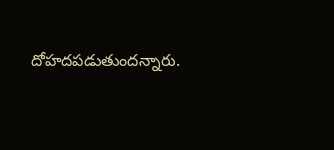దోహదపడుతుందన్నారు.